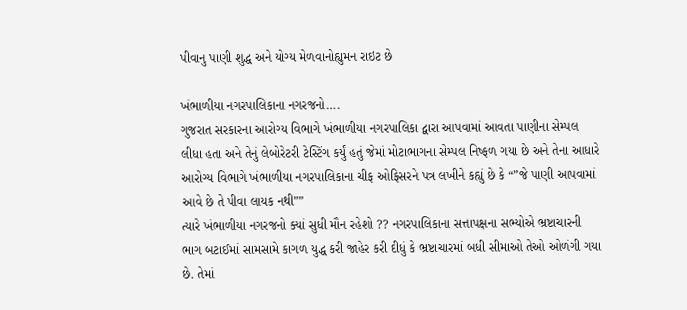પીવાનુ પાણી શુદ્ધ અને યોગ્ય મેળવાનોહ્યુમન રાઇટ છે

ખંભાળીયા નગરપાલિકાના નગરજનો….
ગુજરાત સરકારના આરોગ્ય વિભાગે ખંભાળીયા નગરપાલિકા દ્વારા આપવામાં આવતા પાણીના સેમ્પલ લીધા હતા અને તેનું લેબોરેટરી ટેસ્ટિંગ કર્યું હતું જેમાં મોટાભાગના સેમ્પલ નિષ્ફળ ગયા છે અને તેના આધારે આરોગ્ય વિભાગે ખંભાળીયા નગરપાલિકાના ચીફ ઓફિસરને પત્ર લખીને કહ્યું છે કે “”જે પાણી આપવામાં આવે છે તે પીવા લાયક નથી””
ત્યારે ખંભાળીયા નગરજનો ક્યાં સુધી મૌન રહેશો ?? નગરપાલિકાના સત્તાપક્ષના સભ્યોએ ભ્રષ્ટાચારની ભાગ બટાઈમાં સામસામે કાગળ યુદ્ધ કરી જાહેર કરી દીધું કે ભ્રષ્ટાચારમાં બધી સીમાઓ તેઓ ઓળંગી ગયા છે. તેમાં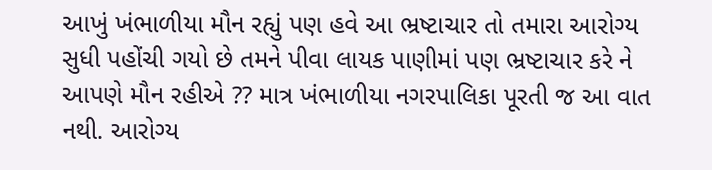આખું ખંભાળીયા મૌન રહ્યું પણ હવે આ ભ્રષ્ટાચાર તો તમારા આરોગ્ય સુધી પહોંચી ગયો છે તમને પીવા લાયક પાણીમાં પણ ભ્રષ્ટાચાર કરે ને આપણે મૌન રહીએ ?? માત્ર ખંભાળીયા નગરપાલિકા પૂરતી જ આ વાત નથી. આરોગ્ય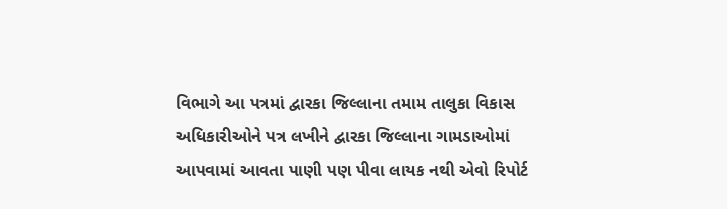વિભાગે આ પત્રમાં દ્વારકા જિલ્લાના તમામ તાલુકા વિકાસ અધિકારીઓને પત્ર લખીને દ્વારકા જિલ્લાના ગામડાઓમાં આપવામાં આવતા પાણી પણ પીવા લાયક નથી એવો રિપોર્ટ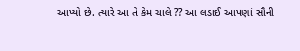આપ્યો છે. ત્યારે આ તે કેમ ચાલે ?? આ લડાઈ આપણાં સૌની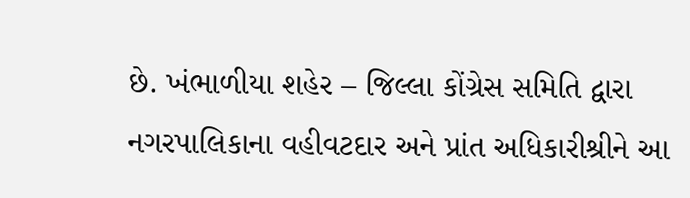છે. ખંભાળીયા શહેર – જિલ્લા કોંગ્રેસ સમિતિ દ્વારા નગરપાલિકાના વહીવટદાર અને પ્રાંત અધિકારીશ્રીને આ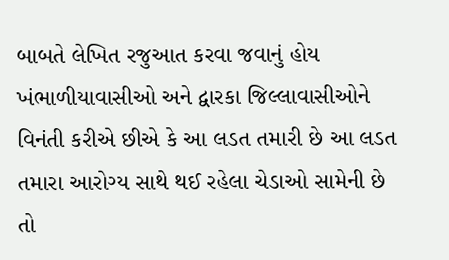બાબતે લેખિત રજુઆત કરવા જવાનું હોય ખંભાળીયાવાસીઓ અને દ્વારકા જિલ્લાવાસીઓને વિનંતી કરીએ છીએ કે આ લડત તમારી છે આ લડત તમારા આરોગ્ય સાથે થઈ રહેલા ચેડાઓ સામેની છે તો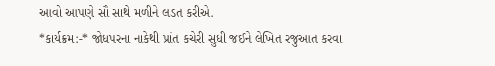આવો આપણે સૌ સાથે મળીને લડત કરીએ.
*કાર્યક્રમ:-* જોધપરના નાકેથી પ્રાંત કચેરી સુધી જઈને લેખિત રજુઆત કરવા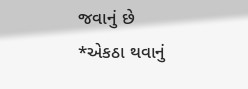જવાનું છે
*એકઠા થવાનું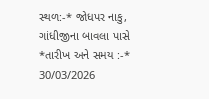સ્થળ:-* જોધપર નાકુ, ગાંધીજીના બાવલા પાસે
*તારીખ અને સમય :-* 30/03/2026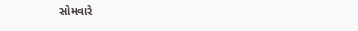સોમવારે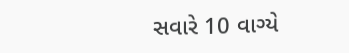સવારે 10 વાગ્યે